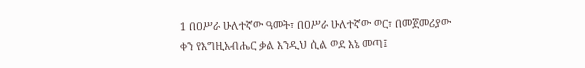1 በዐሥራ ሁለተኛው ዓመት፣ በዐሥራ ሁለተኛው ወር፣ በመጀመሪያው ቀን የእግዚአብሔር ቃል እንዲህ ሲል ወደ እኔ መጣ፤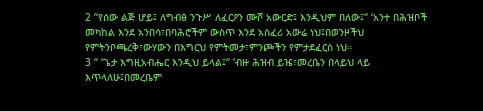2 “የሰው ልጅ ሆይ፤ ለግብፅ ንጉሥ ለፈርዖን ሙሾ አውርድ፤ እንዲህም በለው፤“ ‘አንተ በሕዝቦች መካከል እንደ አንበሳ፣በባሕሮችም ውስጥ እንደ አስፈሪ አውሬ ነህ፤በወንዞችህ የምትንቦጫረቅ፣ውሃውን በእግርህ የምትመታ፣ምንጮችን የምታደፈርስ ነህ።
3 “ ‘ጌታ እግዚአብሔር እንዲህ ይላል፤“ ‘ብዙ ሕዝብ ይዤ፣መረቤን በላይህ ላይ እጥላለሁ፤በመረቤም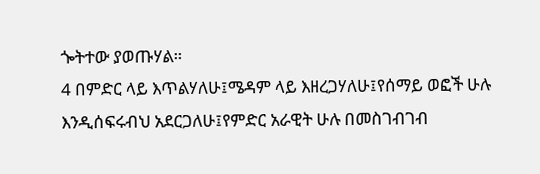ጐትተው ያወጡሃል።
4 በምድር ላይ እጥልሃለሁ፤ሜዳም ላይ እዘረጋሃለሁ፤የሰማይ ወፎች ሁሉ እንዲሰፍሩብህ አደርጋለሁ፤የምድር አራዊት ሁሉ በመስገብገብ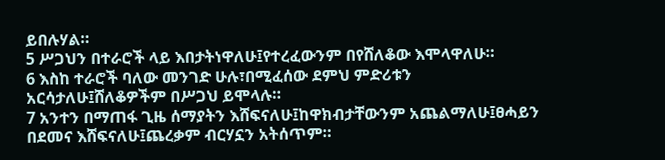ይበሉሃል።
5 ሥጋህን በተራሮች ላይ እበታትነዋለሁ፤የተረፈውንም በየሸለቆው እሞላዋለሁ።
6 እስከ ተራሮች ባለው መንገድ ሁሉ፣በሚፈሰው ደምህ ምድሪቱን አርሳታለሁ፤ሸለቆዎችም በሥጋህ ይሞላሉ።
7 አንተን በማጠፋ ጊዜ ሰማያትን እሸፍናለሁ፤ከዋክብታቸውንም አጨልማለሁ፤ፀሓይን በደመና እሸፍናለሁ፤ጨረቃም ብርሃኗን አትሰጥም።